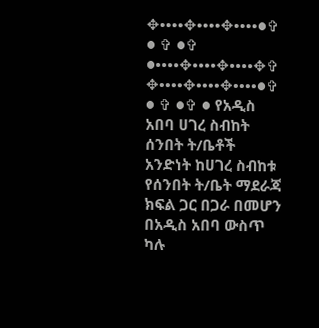✥••••✥••••✥••••●✞ ● ✞ ●✞ ●••••✥••••✥••••✥✞ ✥••••✥••••✥••••●✞ ● ✞ ●✞ ● የአዲስ አበባ ሀገረ ስብከት ሰንበት ት/ቤቶች አንድነት ከሀገረ ስብከቱ የሰንበት ት/ቤት ማደራጃ ክፍል ጋር በጋራ በመሆን በአዲስ አበባ ውስጥ ካሉ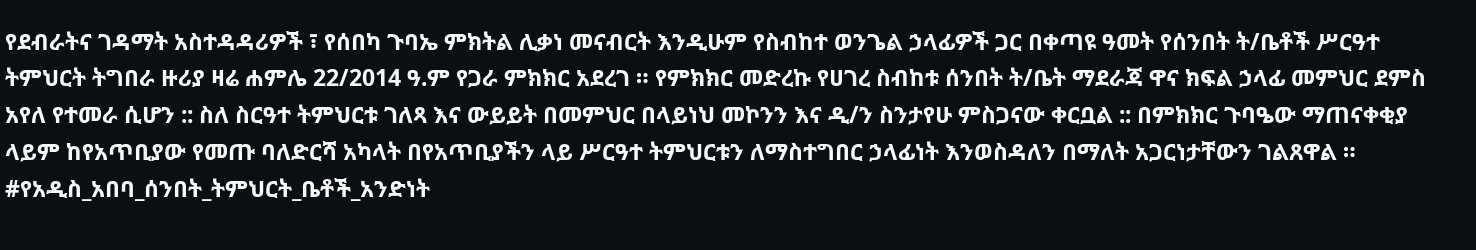የደብራትና ገዳማት አስተዳዳሪዎች ፣ የሰበካ ጉባኤ ምክትል ሊቃነ መናብርት እንዲሁም የስብከተ ወንጌል ኃላፊዎች ጋር በቀጣዩ ዓመት የሰንበት ት/ቤቶች ሥርዓተ ትምህርት ትግበራ ዙሪያ ዛሬ ሐምሌ 22/2014 ዓ.ም የጋራ ምክክር አደረገ ። የምክክር መድረኩ የሀገረ ስብከቱ ሰንበት ት/ቤት ማደራጃ ዋና ክፍል ኃላፊ መምህር ደምስ አየለ የተመራ ሲሆን :: ስለ ስርዓተ ትምህርቱ ገለጻ እና ውይይት በመምህር በላይነህ መኮንን እና ዲ/ን ስንታየሁ ምስጋናው ቀርቧል :: በምክክር ጉባዔው ማጠናቀቂያ ላይም ከየአጥቢያው የመጡ ባለድርሻ አካላት በየአጥቢያችን ላይ ሥርዓተ ትምህርቱን ለማስተግበር ኃላፊነት እንወስዳለን በማለት አጋርነታቸውን ገልጸዋል ። #የአዲስ_አበባ_ሰንበት_ትምህርት_ቤቶች_አንድነት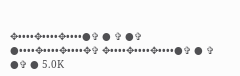✥••••✥••••✥••••●✞ ● ✞ ●✞ ●••••✥••••✥••••✥✞ ✥••••✥••••✥••••●✞ ● ✞ ●✞ ● 5.0K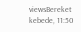viewsBereket kebede, 11:50